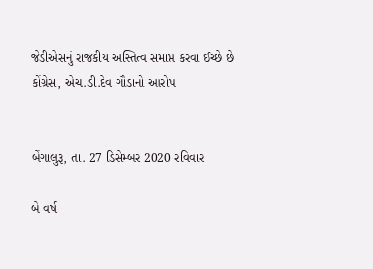જેડીએસનું રાજકીય અસ્તિત્વ સમાપ્ત કરવા ઈચ્છે છે કોંગ્રેસ, એચ.ડી.દેવ ગૌડાનો આરોપ


બેંગાલુરૂ, તા. 27 ડિસેમ્બર 2020 રવિવાર

બે વર્ષ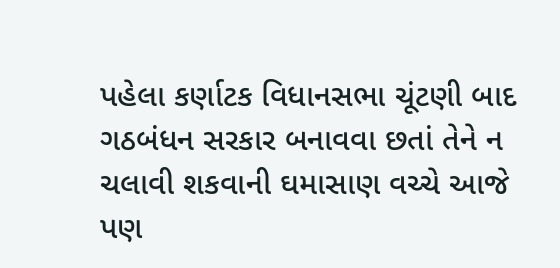પહેલા કર્ણાટક વિધાનસભા ચૂંટણી બાદ ગઠબંધન સરકાર બનાવવા છતાં તેને ન ચલાવી શકવાની ઘમાસાણ વચ્ચે આજે પણ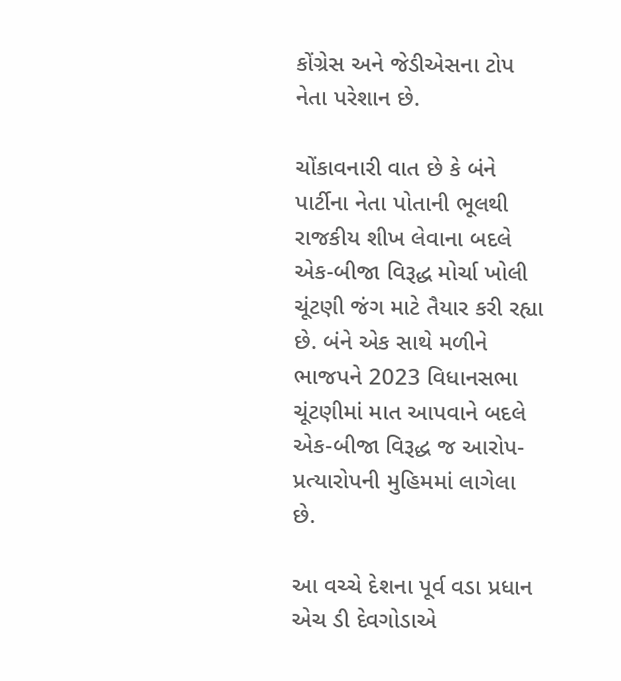કોંગ્રેસ અને જેડીએસના ટોપ નેતા પરેશાન છે.

ચોંકાવનારી વાત છે કે બંને પાર્ટીના નેતા પોતાની ભૂલથી રાજકીય શીખ લેવાના બદલે એક-બીજા વિરૂદ્ધ મોર્ચા ખોલી ચૂંટણી જંગ માટે તૈયાર કરી રહ્યા છે. બંને એક સાથે મળીને ભાજપને 2023 વિધાનસભા ચૂંટણીમાં માત આપવાને બદલે એક-બીજા વિરૂદ્ધ જ આરોપ-પ્રત્યારોપની મુહિમમાં લાગેલા છે.

આ વચ્ચે દેશના પૂર્વ વડા પ્રધાન એચ ડી દેવગોડાએ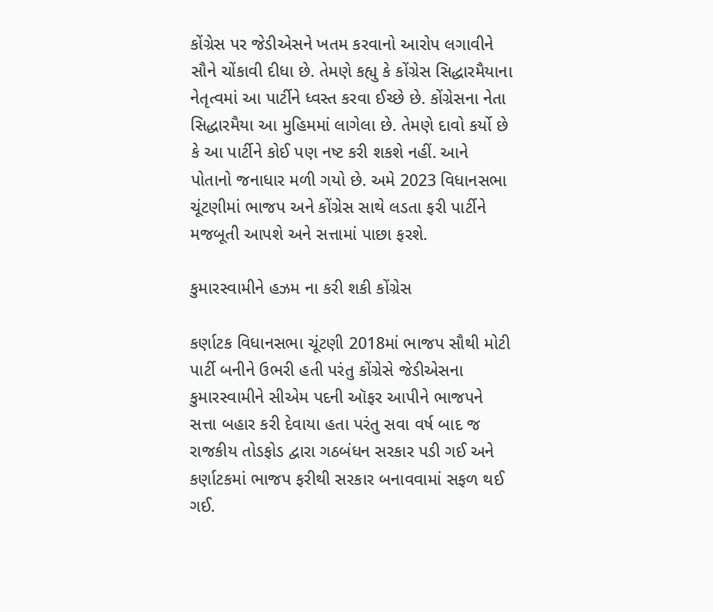કોંગ્રેસ પર જેડીએસને ખતમ કરવાનો આરોપ લગાવીને સૌને ચોંકાવી દીધા છે. તેમણે કહ્યુ કે કોંગ્રેસ સિદ્ધારમૈયાના નેતૃત્વમાં આ પાર્ટીને ધ્વસ્ત કરવા ઈચ્છે છે. કોંગ્રેસના નેતા સિદ્ધારમૈયા આ મુહિમમાં લાગેલા છે. તેમણે દાવો કર્યો છે કે આ પાર્ટીને કોઈ પણ નષ્ટ કરી શકશે નહીં. આને પોતાનો જનાધાર મળી ગયો છે. અમે 2023 વિધાનસભા ચૂંટણીમાં ભાજપ અને કોંગ્રેસ સાથે લડતા ફરી પાર્ટીને મજબૂતી આપશે અને સત્તામાં પાછા ફરશે.

કુમારસ્વામીને હઝમ ના કરી શકી કોંગ્રેસ

કર્ણાટક વિધાનસભા ચૂંટણી 2018માં ભાજપ સૌથી મોટી પાર્ટી બનીને ઉભરી હતી પરંતુ કોંગ્રેસે જેડીએસના કુમારસ્વામીને સીએમ પદની ઑફર આપીને ભાજપને સત્તા બહાર કરી દેવાયા હતા પરંતુ સવા વર્ષ બાદ જ રાજકીય તોડફોડ દ્વારા ગઠબંધન સરકાર પડી ગઈ અને કર્ણાટકમાં ભાજપ ફરીથી સરકાર બનાવવામાં સફળ થઈ ગઈ.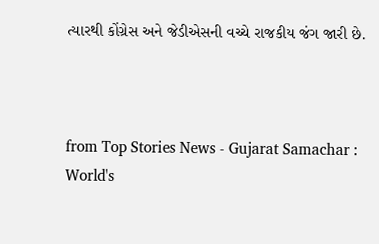ત્યારથી કોંગ્રેસ અને જેડીએસની વચ્ચે રાજકીય જંગ જારી છે.



from Top Stories News - Gujarat Samachar : World's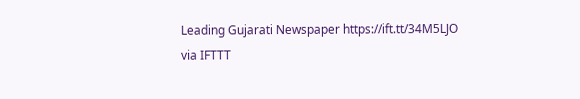Leading Gujarati Newspaper https://ift.tt/34M5LJO
via IFTTT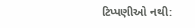ટિપ્પણીઓ નથી: